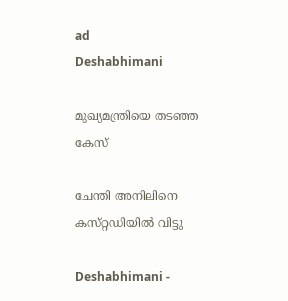ad
Deshabhimani

മുഖ്യമന്ത്രിയെ തടഞ്ഞ കേസ്‌

ചേന്തി അനിലിനെ കസ്‌റ്റഡിയിൽ വിട്ടു

Deshabhimani -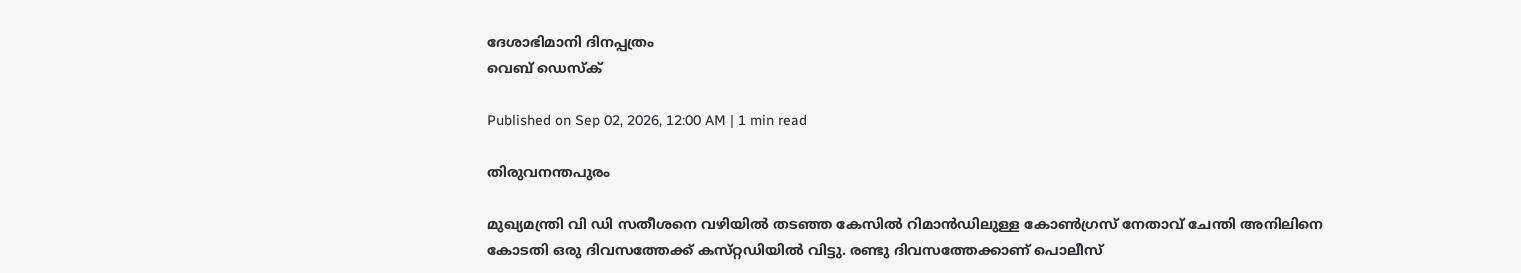ദേശാഭിമാനി ദിനപ്പത്രം
വെബ് ഡെസ്ക്

Published on Sep 02, 2026, 12:00 AM | 1 min read

തിരുവനന്തപുരം

മുഖ്യമന്ത്രി വി ഡി സതീശനെ വഴിയിൽ തടഞ്ഞ കേസിൽ റിമാൻഡിലുള്ള കോൺഗ്രസ്‌ നേതാവ്‌ ചേന്തി അനിലിനെ കോടതി ഒരു ദിവസത്തേക്ക്‌ കസ്‌റ്റഡിയിൽ വിട്ടു. രണ്ടു ദിവസത്തേക്കാണ്‌ പൊലീസ്‌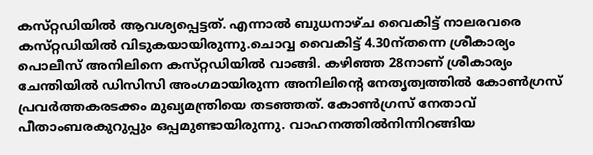കസ്‌റ്റഡിയിൽ ആവശ്യപ്പെട്ടത്‌. എന്നാൽ ബുധനാഴ്‌ച വൈകിട്ട്‌ നാലരവരെ കസ്‌റ്റഡിയിൽ വിടുകയായിരുന്നു.ചൊവ്വ വൈകിട്ട്‌ 4.30ന്‌തന്നെ ശ്രീകാര്യം പൊലീസ്‌ അനിലിനെ കസ്‌റ്റഡിയിൽ വാങ്ങി. കഴിഞ്ഞ 28നാണ്‌ ശ്രീകാര്യം ചേന്തിയിൽ ഡിസിസി അംഗമായിരുന്ന അനിലിന്റെ നേതൃത്വത്തിൽ കോൺഗ്രസ്‌ പ്രവർത്തകരടക്കം മുഖ്യമന്ത്രിയെ തടഞ്ഞത്‌. കോൺഗ്രസ്‌ നേതാവ്‌ പീതാംബരകുറുപ്പും ഒപ്പമുണ്ടായിരുന്നു. വാഹനത്തിൽനിന്നിറങ്ങിയ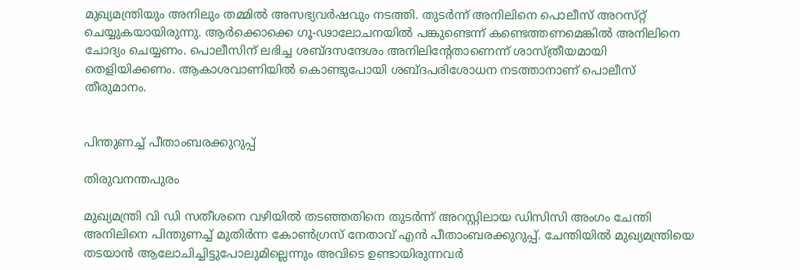മുഖ്യമന്ത്രിയും അനിലും തമ്മിൽ അസഭ്യവർഷവും നടത്തി. തുടർന്ന്‌ അനിലിനെ പൊലീസ്‌ അറസ്‌റ്റ്‌ ചെയ്യുകയായിരുന്നു. ആർക്കൊക്കെ ഗൂ-ഢാലോചനയിൽ പങ്കുണ്ടെന്ന്‌ കണ്ടെത്തണമെങ്കിൽ അനിലിനെ ചോദ്യം ചെയ്യണം. പൊലീസിന്‌ ലഭിച്ച ശബ്‌ദസന്ദേശം അനിലിന്റേതാണെന്ന്‌ ശാസ്‌ത്രീയമായി തെളിയിക്കണം. ആകാശവാണിയിൽ കൊണ്ടുപോയി ശബ്‌ദപരിശോധന നടത്താനാണ്‌ പൊലീസ്‌ തീരുമാനം.


പിന്തുണച്ച്‌ പീതാംബരക്കുറുപ്പ്‌

തിരുവനന്തപുരം

മുഖ്യമന്ത്രി വി ഡി സതീശനെ വഴിയിൽ തടഞ്ഞതിനെ തുടർന്ന് അറസ്റ്റിലായ ഡിസിസി അംഗം ചേന്തി അനിലിനെ പിന്തുണച്ച്‌ മുതിർന്ന കോൺഗ്രസ് നേതാവ് എൻ പീതാംബരക്കുറുപ്പ്. ചേന്തിയിൽ മുഖ്യമന്ത്രിയെ തടയാൻ ആലോചിച്ചിട്ടുപോലുമില്ലെന്നും അവിടെ ഉണ്ടായിരുന്നവർ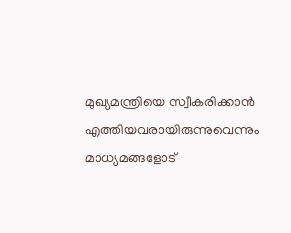മുഖ്യമന്ത്രിയെ സ്വീകരിക്കാൻ എത്തിയവരായിരുന്നുവെന്നും മാധ്യമങ്ങളോട്‌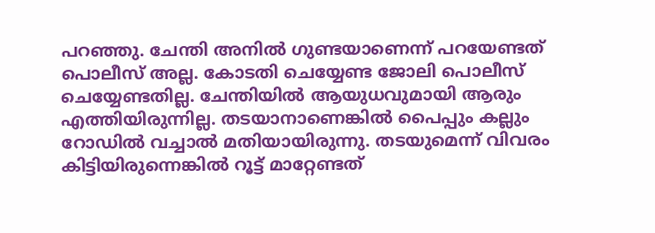പറഞ്ഞു. ചേന്തി അനിൽ ഗുണ്ടയാണെന്ന് പറയേണ്ടത് പൊലീസ് അല്ല. കോടതി ചെയ്യേണ്ട ജോലി പൊലീസ് ചെയ്യേണ്ടതില്ല. ചേന്തിയിൽ ആയുധവുമായി ആരും എത്തിയിരുന്നില്ല. തടയാനാണെങ്കിൽ പൈപ്പും കല്ലും റോഡിൽ വച്ചാൽ മതിയായിരുന്നു. തടയുമെന്ന് വിവരം കിട്ടിയിരുന്നെങ്കിൽ റൂട്ട് മാറ്റേണ്ടത്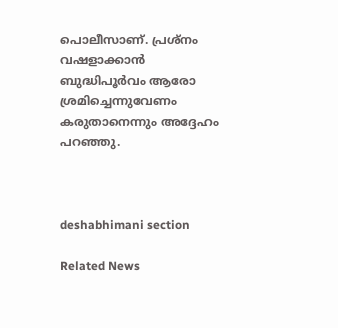പൊലീസാണ്‌. പ്രശ്‌നം വഷളാക്കാൻ ബുദ്ധിപൂർവം ആരോ ശ്രമിച്ചെന്നുവേണം കരുതാനെന്നും അദ്ദേഹം പറഞ്ഞു.



deshabhimani section

Related News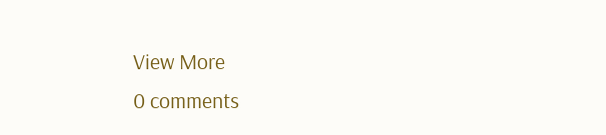View More
0 comments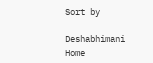Sort by

Deshabhimani
Home